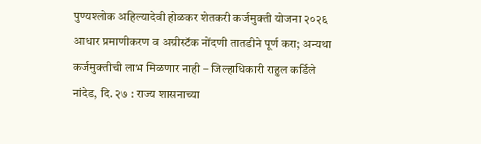पुण्यश्लोक अहिल्यादेवी होळकर शेतकरी कर्जमुक्ती योजना २०२६
आधार प्रमाणीकरण व अग्रीस्टॅक नोंदणी तातडीने पूर्ण करा; अन्यथा कर्जमुक्तीची लाभ मिळणार नाही – जिल्हाधिकारी राहुल कर्डिले
नांदेड, दि. २७ : राज्य शासनाच्या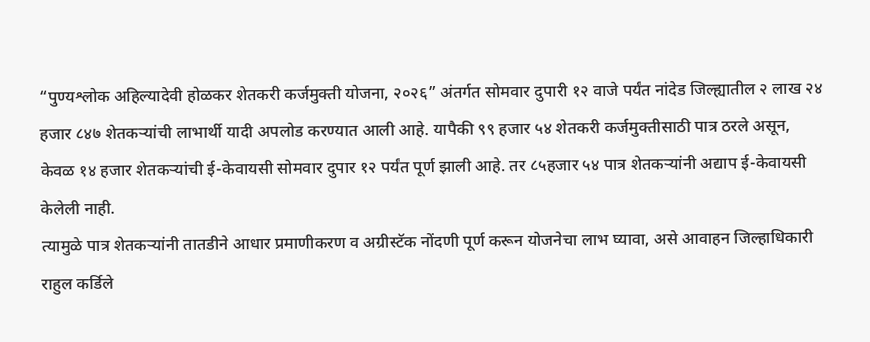“पुण्यश्लोक अहिल्यादेवी होळकर शेतकरी कर्जमुक्ती योजना, २०२६” अंतर्गत सोमवार दुपारी १२ वाजे पर्यंत नांदेड जिल्ह्यातील २ लाख २४ हजार ८४७ शेतकऱ्यांची लाभार्थी यादी अपलोड करण्यात आली आहे. यापैकी ९९ हजार ५४ शेतकरी कर्जमुक्तीसाठी पात्र ठरले असून, केवळ १४ हजार शेतकऱ्यांची ई-केवायसी सोमवार दुपार १२ पर्यंत पूर्ण झाली आहे. तर ८५हजार ५४ पात्र शेतकऱ्यांनी अद्याप ई-केवायसी केलेली नाही.
त्यामुळे पात्र शेतकऱ्यांनी तातडीने आधार प्रमाणीकरण व अग्रीस्टॅक नोंदणी पूर्ण करून योजनेचा लाभ घ्यावा, असे आवाहन जिल्हाधिकारी राहुल कर्डिले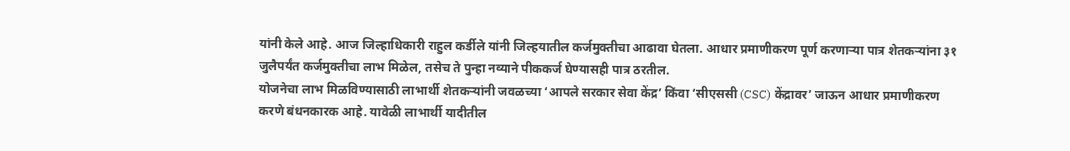यांनी केले आहे. आज जिल्हाधिकारी राहुल कर्डीले यांनी जिल्हयातील कर्जमुक्तीचा आढावा घेतला. आधार प्रमाणीकरण पूर्ण करणाऱ्या पात्र शेतकऱ्यांना ३१ जुलैपर्यंत कर्जमुक्तीचा लाभ मिळेल, तसेच ते पुन्हा नव्याने पीककर्ज घेण्यासही पात्र ठरतील.
योजनेचा लाभ मिळविण्यासाठी लाभार्थी शेतकऱ्यांनी जवळच्या ‘आपले सरकार सेवा केंद्र’ किंवा ‘सीएससी (CSC) केंद्रावर’ जाऊन आधार प्रमाणीकरण करणे बंधनकारक आहे. यावेळी लाभार्थी यादीतील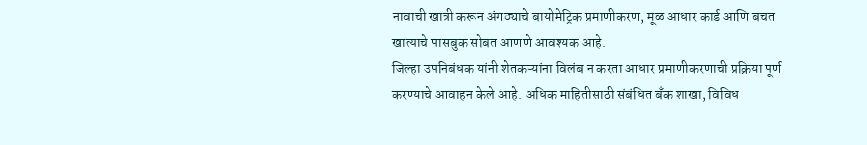नावाची खात्री करून अंगठ्याचे बायोमेट्रिक प्रमाणीकरण, मूळ आधार कार्ड आणि बचत खात्याचे पासबुक सोबत आणणे आवश्यक आहे.
जिल्हा उपनिबंधक यांनी शेतकऱ्यांना विलंब न करता आधार प्रमाणीकरणाची प्रक्रिया पूर्ण करण्याचे आवाहन केले आहे. अधिक माहितीसाठी संबंधित बँक शाखा, विविध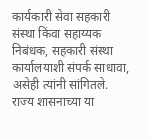कार्यकारी सेवा सहकारी संस्था किंवा सहाय्यक निबंधक, सहकारी संस्था कार्यालयाशी संपर्क साधावा, असेही त्यांनी सांगितले.
राज्य शासनाच्या या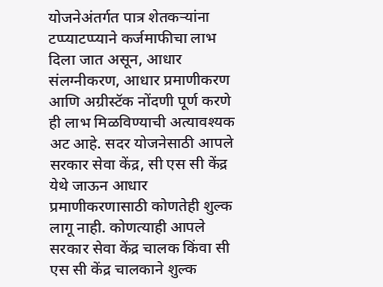योजनेअंतर्गत पात्र शेतकऱ्यांना टप्प्याटप्प्याने कर्जमाफीचा लाभ दिला जात असून, आधार संलग्नीकरण, आधार प्रमाणीकरण आणि अग्रीस्टॅक नोंदणी पूर्ण करणे ही लाभ मिळविण्याची अत्यावश्यक अट आहे. सदर योजनेसाठी आपले सरकार सेवा केंद्र, सी एस सी केंद्र येथे जाऊन आधार प्रमाणीकरणासाठी कोणतेही शुल्क लागू नाही. कोणत्याही आपले सरकार सेवा केंद्र चालक किंवा सी एस सी केंद्र चालकाने शुल्क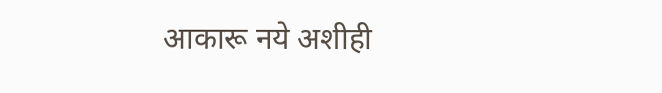आकारू नये अशीही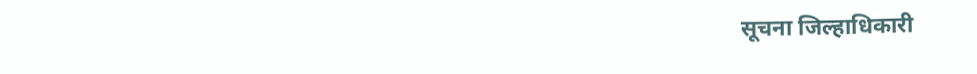सूचना जिल्हाधिकारी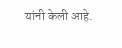यांनी केली आहे.